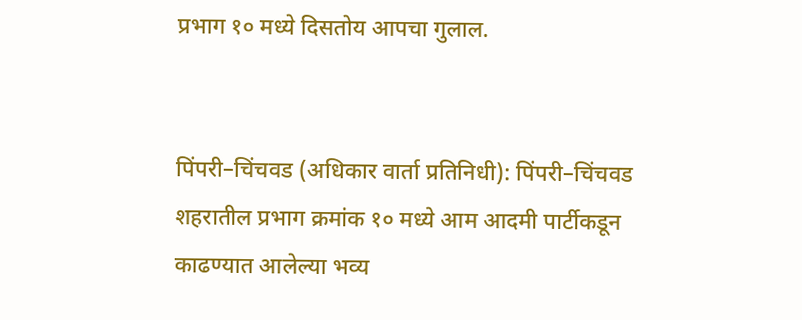प्रभाग १० मध्ये दिसतोय आपचा गुलाल.


पिंपरी–चिंचवड (अधिकार वार्ता प्रतिनिधी): पिंपरी–चिंचवड शहरातील प्रभाग क्रमांक १० मध्ये आम आदमी पार्टीकडून काढण्यात आलेल्या भव्य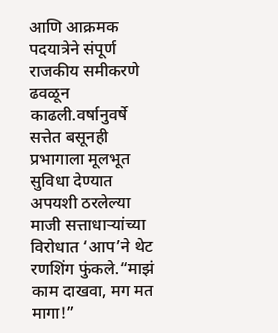आणि आक्रमक पदयात्रेने संपूर्ण राजकीय समीकरणे ढवळून काढली.वर्षानुवर्षे सत्तेत बसूनही प्रभागाला मूलभूत सुविधा देण्यात अपयशी ठरलेल्या माजी सत्ताधाऱ्यांच्या विरोधात ‘आप’ने थेट रणशिंग फुंकले.“माझं काम दाखवा, मग मत मागा!”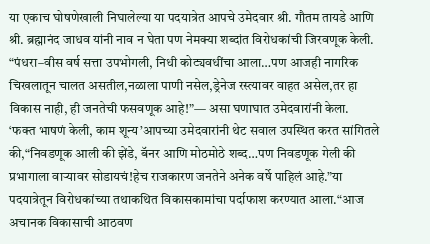या एकाच घोषणेखाली निघालेल्या या पदयात्रेत आपचे उमेदवार श्री. गौतम तायडे आणि श्री. ब्रह्मानंद जाधव यांनी नाव न घेता पण नेमक्या शब्दांत विरोधकांची जिरवणूक केली.
“पंधरा–वीस वर्ष सत्ता उपभोगली, निधी कोट्यवधींचा आला…पण आजही नागरिक चिखलातून चालत असतील,नळाला पाणी नसेल,ड्रेनेज रस्त्यावर वाहत असेल,तर हा विकास नाही, ही जनतेची फसवणूक आहे!”— असा घणाघात उमेदवारांनी केला.
‘फक्त भाषणं केली, काम शून्य’आपच्या उमेदवारांनी थेट सवाल उपस्थित करत सांगितले की,“निवडणूक आली की झेंडे, बॅनर आणि मोठमोठे शब्द…पण निवडणूक गेली की प्रभागाला वाऱ्यावर सोडायचं!हेच राजकारण जनतेने अनेक वर्षे पाहिलं आहे.”या पदयात्रेतून विरोधकांच्या तथाकथित विकासकामांचा पर्दाफाश करण्यात आला.“आज अचानक विकासाची आठवण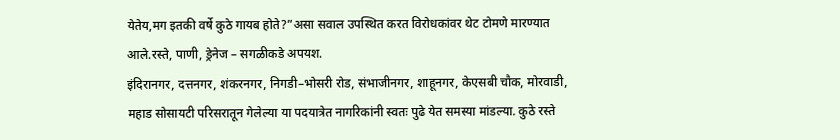येतेय,मग इतकी वर्षे कुठे गायब होते?”असा सवाल उपस्थित करत विरोधकांवर थेट टोमणे मारण्यात आले.रस्ते, पाणी, ड्रेनेज – सगळीकडे अपयश.
इंदिरानगर, दत्तनगर, शंकरनगर, निगडी–भोसरी रोड, संभाजीनगर, शाहूनगर, केएसबी चौक, मोरवाडी, महाड सोसायटी परिसरातून गेलेल्या या पदयात्रेत नागरिकांनी स्वतः पुढे येत समस्या मांडल्या. कुठे रस्ते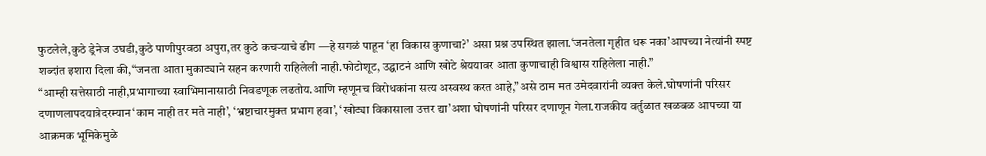फुटलेले,कुठे ड्रेनेज उघडी,कुठे पाणीपुरवठा अपुरा,तर कुठे कचऱ्याचे ढीग —हे सगळं पाहून ‘हा विकास कुणाचा?’ असा प्रश्न उपस्थित झाला.‘जनतेला गृहीत धरू नका’आपच्या नेत्यांनी स्पष्ट शब्दांत इशारा दिला की,“जनता आता मुकाट्याने सहन करणारी राहिलेली नाही.फोटोशूट, उद्घाटनं आणि खोटे श्रेययावर आता कुणाचाही विश्वास राहिलेला नाही.”
“आम्ही सत्तेसाठी नाही,प्रभागाच्या स्वाभिमानासाठी निवडणूक लढतोय.आणि म्हणूनच विरोधकांना सत्य अस्वस्थ करत आहे,”असे ठाम मत उमेदवारांनी व्यक्त केले.घोषणांनी परिसर दणाणलापदयात्रेदरम्यान‘काम नाही तर मते नाही’, ‘भ्रष्टाचारमुक्त प्रभाग हवा’, ‘खोट्या विकासाला उत्तर द्या’अशा घोषणांनी परिसर दणाणून गेला.राजकीय वर्तुळात खळबळ आपच्या या आक्रमक भूमिकेमुळे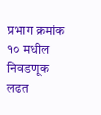प्रभाग क्रमांक १० मधील निवडणूक लढत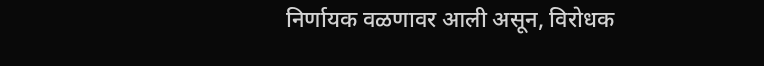निर्णायक वळणावर आली असून, विरोधक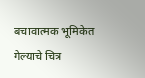बचावात्मक भूमिकेत गेल्याचे चित्र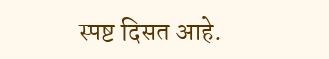स्पष्ट दिसत आहे.